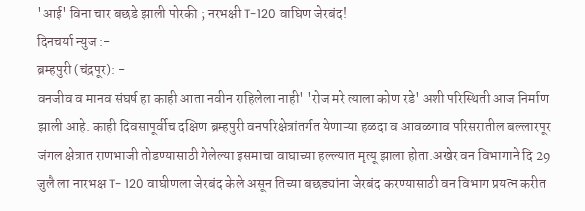'आई' विना चार बछडे झाली पोरकी ; नरभक्षी T-120 वाघिण जेरबंद!
दिनचर्या न्युज :-
ब्रम्हपुरी (चंद्रपूर): -
वनजीव व मानव संघर्ष हा काही आता नवीन राहिलेला नाही' 'रोज मरे त्याला कोण रडे' अशी परिस्थिती आज निर्माण झाली आहे. काही दिवसापूर्वीच दक्षिण ब्रम्हपुरी वनपरिक्षेत्रांतर्गत येणाऱ्या हळदा व आवळगाव परिसरातील बल्लारपूर जंगल क्षेत्रात राणभाजी तोडण्यासाठी गेलेल्या इसमाचा वाघाच्या हल्ल्यात मृत्यू झाला होता.अखेर वन विभागाने दि 29 जुलै ला नारभक्ष T- 120 वाघीणला जेरबंद केले असून तिच्या बछड्यांना जेरबंद करण्यासाठी वन विभाग प्रयत्न करीत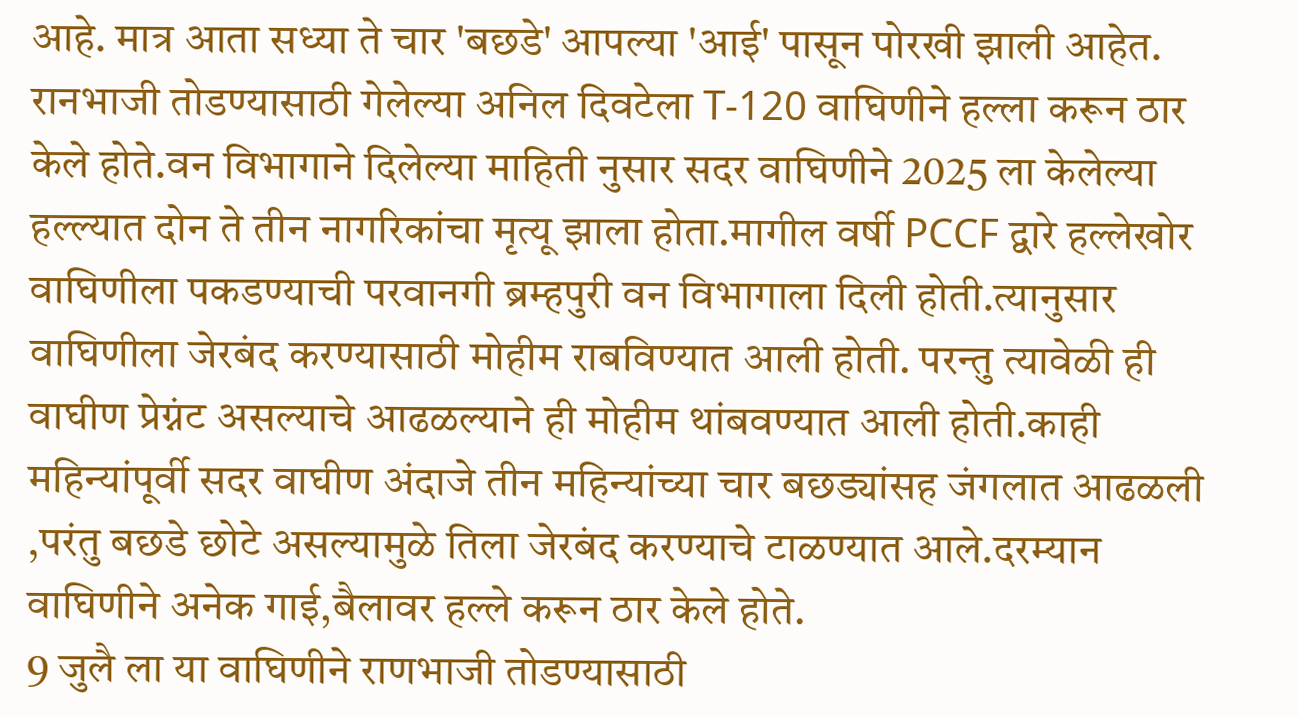आहे. मात्र आता सध्या ते चार 'बछडे' आपल्या 'आई' पासून पोरखी झाली आहेत.
रानभाजी तोडण्यासाठी गेलेल्या अनिल दिवटेला T-120 वाघिणीने हल्ला करून ठार केले होते.वन विभागाने दिलेल्या माहिती नुसार सदर वाघिणीने 2025 ला केलेल्या हल्ल्यात दोन ते तीन नागरिकांचा मृत्यू झाला होता.मागील वर्षी PCCF द्वारे हल्लेखोर वाघिणीला पकडण्याची परवानगी ब्रम्हपुरी वन विभागाला दिली होती.त्यानुसार वाघिणीला जेरबंद करण्यासाठी मोहीम राबविण्यात आली होती. परन्तु त्यावेळी ही वाघीण प्रेग्नंट असल्याचे आढळल्याने ही मोहीम थांबवण्यात आली होती.काही महिन्यांपूर्वी सदर वाघीण अंदाजे तीन महिन्यांच्या चार बछड्यांसह जंगलात आढळली ,परंतु बछडे छोटे असल्यामुळे तिला जेरबंद करण्याचे टाळण्यात आले.दरम्यान वाघिणीने अनेक गाई,बैलावर हल्ले करून ठार केले होते.
9 जुलै ला या वाघिणीने राणभाजी तोडण्यासाठी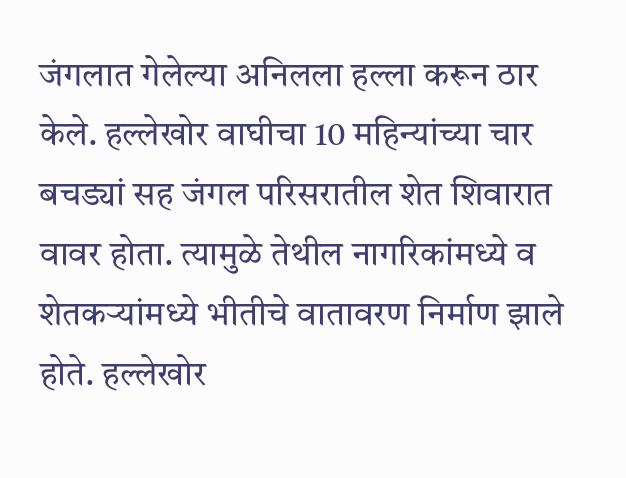जंगलात गेलेल्या अनिलला हल्ला करून ठार केले. हल्लेखोर वाघीचा 10 महिन्यांच्या चार बचड्यां सह जंगल परिसरातील शेत शिवारात वावर होता. त्यामुळे तेथील नागरिकांमध्ये व शेतकऱ्यांमध्ये भीतीचे वातावरण निर्माण झाले होते. हल्लेखोर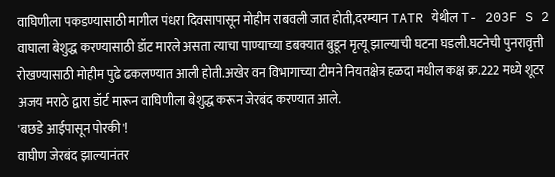वाघिणीला पकडण्यासाठी मागील पंधरा दिवसापासून मोहीम राबवली जात होती,दरम्यान TATR येथील T- 203F S 2 वाघाला बेशुद्ध करण्यासाठी डॉट मारले असता त्याचा पाण्याच्या डबक्यात बुडून मृत्यू झाल्याची घटना घडली.घटनेची पुनरावृत्ती रोखण्यासाठी मोहीम पुढे ढकलण्यात आली होती.अखेर वन विभागाच्या टीमने नियतक्षेत्र हळदा मधील कक्ष क्र.222 मध्ये शूटर अजय मराठे द्वारा डॉर्ट मारून वाघिणीला बेशुद्ध करून जेरबंद करण्यात आले.
'बछडे आईपासून पोरकी'!
वाघीण जेरबंद झाल्यानंतर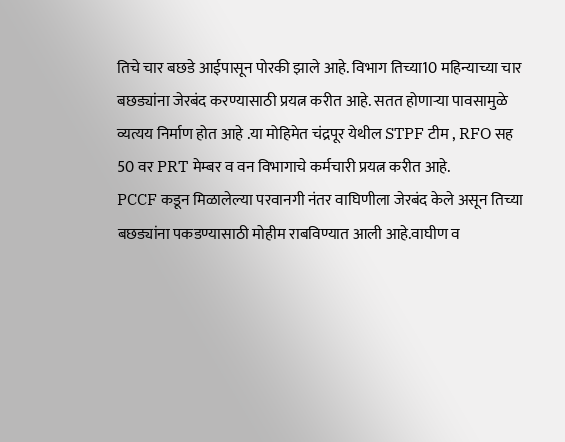तिचे चार बछडे आईपासून पोरकी झाले आहे. विभाग तिच्या10 महिन्याच्या चार बछड्यांना जेरबंद करण्यासाठी प्रयत्न करीत आहे. सतत होणाऱ्या पावसामुळे व्यत्यय निर्माण होत आहे .या मोहिमेत चंद्रपूर येथील STPF टीम , RFO सह 50 वर PRT मेम्बर व वन विभागाचे कर्मचारी प्रयत्न करीत आहे.
PCCF कडून मिळालेल्या परवानगी नंतर वाघिणीला जेरबंद केले असून तिच्या बछड्यांना पकडण्यासाठी मोहीम राबविण्यात आली आहे.वाघीण व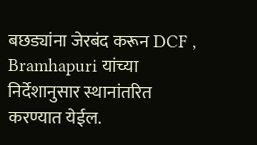बछड्यांना जेरबंद करून DCF , Bramhapuri यांच्या निर्देशानुसार स्थानांतरित करण्यात येईल.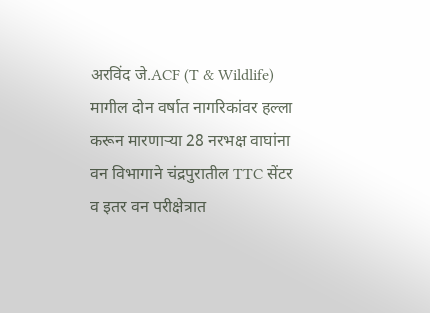अरविंद जे.ACF (T & Wildlife)
मागील दोन वर्षात नागरिकांवर हल्ला करून मारणाऱ्या 28 नरभक्ष वाघांना वन विभागाने चंद्रपुरातील TTC सेंटर व इतर वन परीक्षेत्रात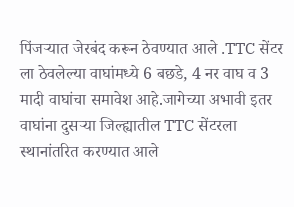पिंजऱ्यात जेरबंद करून ठेवण्यात आले .TTC सेंटर ला ठेवलेल्या वाघांमध्ये 6 बछडे, 4 नर वाघ व 3 मादी वाघांचा समावेश आहे.जागेच्या अभावी इतर वाघांना दुसऱ्या जिल्ह्यातील TTC सेंटरला स्थानांतरित करण्यात आले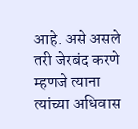आहे. असे असले तरी जेरबंद करणे म्हणजे त्याना त्यांच्या अधिवास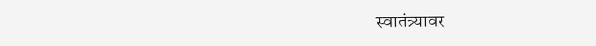स्वातंत्र्यावर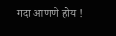गदा आणणे होय !